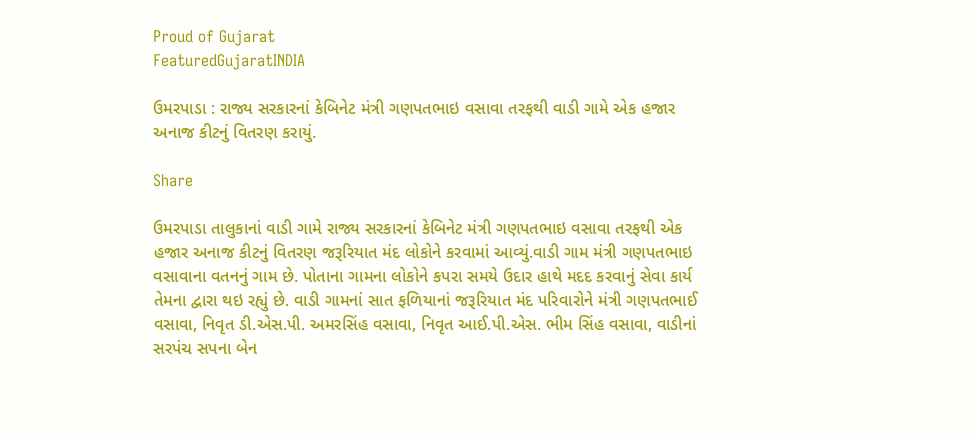Proud of Gujarat
FeaturedGujaratINDIA

ઉમરપાડા : રાજ્ય સરકારનાં કેબિનેટ મંત્રી ગણપતભાઇ વસાવા તરફથી વાડી ગામે એક હજાર અનાજ કીટનું વિતરણ કરાયું.

Share

ઉમરપાડા તાલુકાનાં વાડી ગામે રાજ્ય સરકારનાં કેબિનેટ મંત્રી ગણપતભાઇ વસાવા તરફથી એક હજાર અનાજ કીટનું વિતરણ જરૂરિયાત મંદ લોકોને કરવામાં આવ્યું.વાડી ગામ મંત્રી ગણપતભાઇ વસાવાના વતનનું ગામ છે. પોતાના ગામના લોકોને કપરા સમયે ઉદાર હાથે મદદ કરવાનું સેવા કાર્ય તેમના દ્વારા થઇ રહ્યું છે. વાડી ગામનાં સાત ફળિયાનાં જરૂરિયાત મંદ પરિવારોને મંત્રી ગણપતભાઈ વસાવા, નિવૃત ડી.એસ.પી. અમરસિંહ વસાવા, નિવૃત આઈ.પી.એસ. ભીમ સિંહ વસાવા, વાડીનાં સરપંચ સપના બેન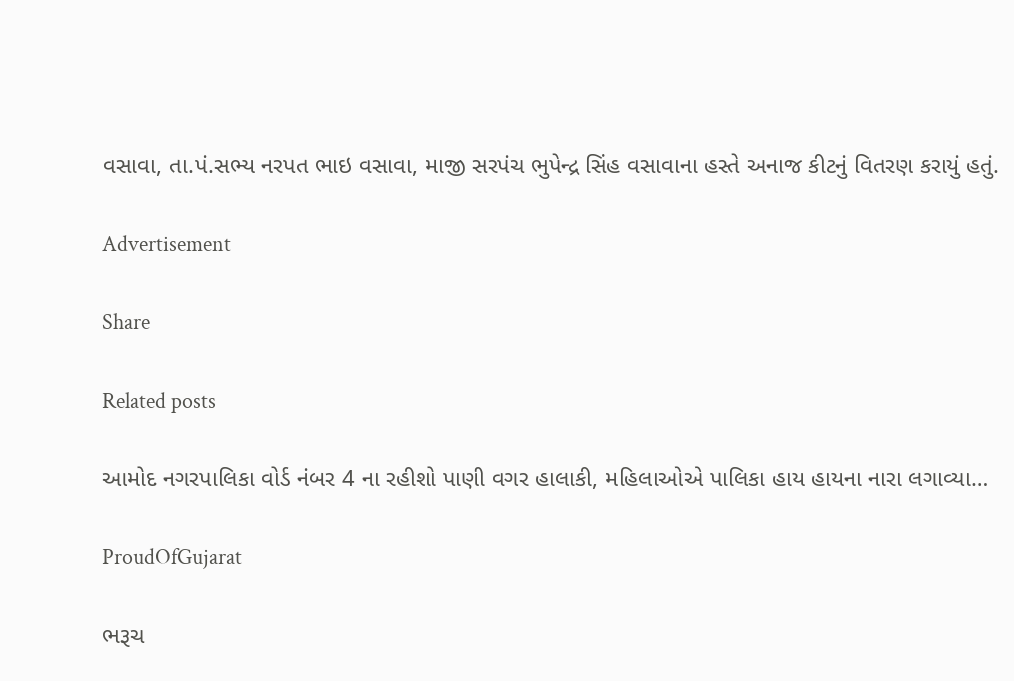વસાવા, તા.પં.સભ્ય નરપત ભાઇ વસાવા, માજી સરપંચ ભુપેન્દ્ર સિંહ વસાવાના હસ્તે અનાજ કીટનું વિતરણ કરાયું હતું.

Advertisement

Share

Related posts

આમોદ નગરપાલિકા વોર્ડ નંબર 4 ના રહીશો પાણી વગર હાલાકી, મહિલાઓએ પાલિકા હાય હાયના નારા લગાવ્યા…

ProudOfGujarat

ભરૂચ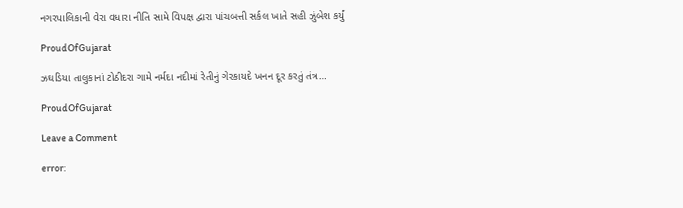નગરપાલિકાની વેરા વધારા નીતિ સામે વિપક્ષ દ્વારા પાંચબત્તી સર્કલ ખાતે સહી ઝુંબેશ કર્યું

ProudOfGujarat

ઝઘડિયા તાલુકાનાં ટોઠીદરા ગામે નર્મદા નદીમાં રેતીનું ગેરકાયદે ખનન દૂર કરતું તંત્ર…

ProudOfGujarat

Leave a Comment

error: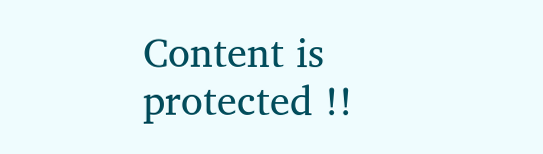Content is protected !!